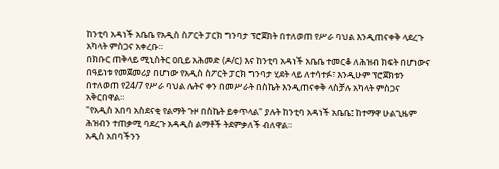ከንቲባ አዳነች አቤቤ የአዲስ ስፖርት ፓርክ ግንባታ ፕሮጀክት በተለወጠ የሥራ ባህል እንዲጠናቀቅ ላደረጉ አካላት ምስጋና አቀረቡ።
በክቡር ጠቅላይ ሚኒስትር ዐቢይ አሕመድ (ዶ/ር) እና ከንቲባ አዳነች አቤቤ ተመርቆ ለሕዝብ ክፍት በሆነውና በዓይነቱ የመጀመሪያ በሆነው የአዲስ ስፖርት ፓርክ ግንባታ ሂደት ላይ ለተሳተፉ፣ እንዲሁም ፕሮጀክቱን በተለወጠ የ24/7 የሥራ ባህል ሌትና ቀን በመሥራት በስኬት እንዲጠናቀቅ ላስቻሉ አካላት ምስጋና አቅርበዋል።
"የአዲስ አበባ አስደናቂ የልማት ጉዞ በስኬት ይቀጥላል" ያሉት ከንቲባ አዳነች አቤቤ፤ ከተማዋ ሁልጊዜም ሕዝብን ተጠቃሚ ባደረጉ አዳዲስ ልማቶች ትደምቃለች ብለዋል።
አዲስ አበባችንን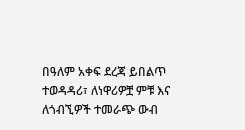በዓለም አቀፍ ደረጃ ይበልጥ ተወዳዳሪ፣ ለነዋሪዎቿ ምቹ እና ለጎብኚዎች ተመራጭ ውብ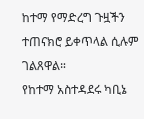ከተማ የማድረግ ጉዟችን ተጠናክሮ ይቀጥላል ሲሉም ገልጸዋል።
የከተማ አስተዳደሩ ካቢኔ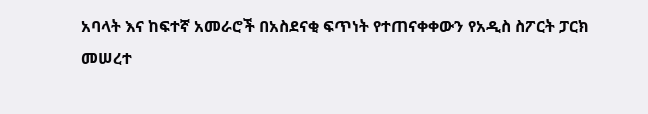አባላት እና ከፍተኛ አመራሮች በአስደናቂ ፍጥነት የተጠናቀቀውን የአዲስ ስፖርት ፓርክ መሠረተ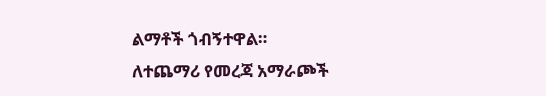ልማቶች ጎብኝተዋል።
ለተጨማሪ የመረጃ አማራጮች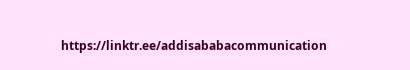https://linktr.ee/addisababacommunication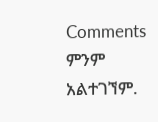Comments
ምንም አልተገኘም.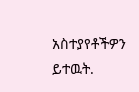አስተያየቶችዎን ይተዉት.